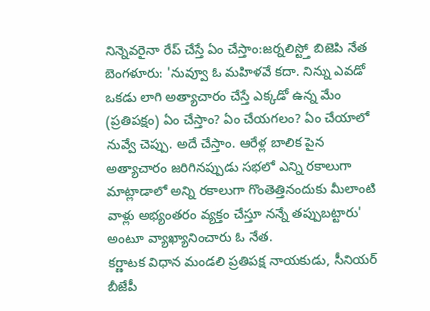నిన్నెవరైనా రేప్ చేస్తే ఏం చేస్తాం:జర్నలిస్ట్తో బిజెపి నేత
బెంగళూరు: 'నువ్వూ ఓ మహిళవే కదా. నిన్ను ఎవడో ఒకడు లాగి అత్యాచారం చేస్తే ఎక్కడో ఉన్న మేం (ప్రతిపక్షం) ఏం చేస్తాం? ఏం చేయగలం? ఏం చేయాలో నువ్వే చెప్పు. అదే చేస్తాం. ఆరేళ్ల బాలిక పైన అత్యాచారం జరిగినప్పుడు సభలో ఎన్ని రకాలుగా మాట్లాడాలో అన్ని రకాలుగా గొంతెత్తినందుకు మీలాంటి వాళ్లు అభ్యంతరం వ్యక్తం చేస్తూ నన్నే తప్పుబట్టారు' అంటూ వ్యాఖ్యానించారు ఓ నేత.
కర్ణాటక విధాన మండలి ప్రతిపక్ష నాయకుడు, సీనియర్ బీజేపీ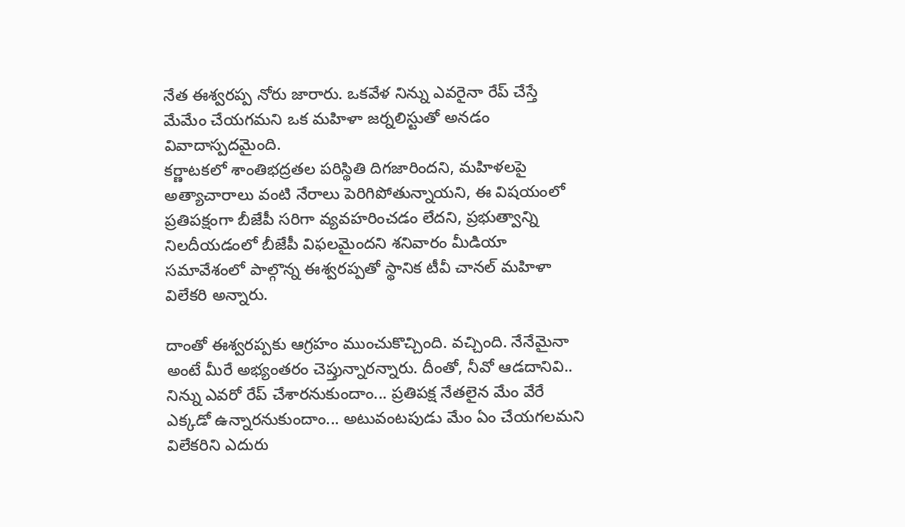నేత ఈశ్వరప్ప నోరు జారారు. ఒకవేళ నిన్ను ఎవరైనా రేప్ చేస్తే మేమేం చేయగమని ఒక మహిళా జర్నలిస్టుతో అనడం వివాదాస్పదమైంది.
కర్ణాటకలో శాంతిభద్రతల పరిస్థితి దిగజారిందని, మహిళలపై అత్యాచారాలు వంటి నేరాలు పెరిగిపోతున్నాయని, ఈ విషయంలో ప్రతిపక్షంగా బీజేపీ సరిగా వ్యవహరించడం లేదని, ప్రభుత్వాన్ని నిలదీయడంలో బీజేపీ విఫలమైందని శనివారం మీడియా సమావేశంలో పాల్గొన్న ఈశ్వరప్పతో స్థానిక టీవీ చానల్ మహిళా విలేకరి అన్నారు.

దాంతో ఈశ్వరప్పకు ఆగ్రహం ముంచుకొచ్చింది. వచ్చింది. నేనేమైనా అంటే మీరే అభ్యంతరం చెప్తున్నారన్నారు. దీంతో, నీవో ఆడదానివి.. నిన్ను ఎవరో రేప్ చేశారనుకుందాం... ప్రతిపక్ష నేతలైన మేం వేరే ఎక్కడో ఉన్నారనుకుందాం... అటువంటపుడు మేం ఏం చేయగలమని విలేకరిని ఎదురు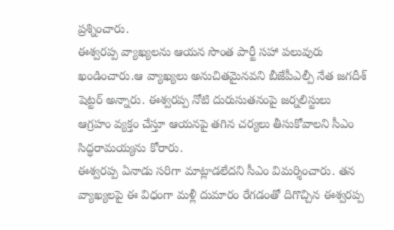ప్రశ్నించారు.
ఈశ్వరప్ప వ్యాఖ్యలను ఆయన సొంత పార్టీ సహా పలువురు ఖండించారు.ఆ వ్యాఖ్యలు అనుచితమైనవని బీజేపీఎల్పీ నేత జగదీశ్ షెట్టర్ అన్నారు. ఈశ్వరప్ప నోటి దురుసుతనంపై జర్నలిస్టులు ఆగ్రహం వ్యక్తం చేస్తూ ఆయనపై తగిన చర్యలు తీసుకోవాలని సీఎం సిద్ధరామయ్యను కోరారు.
ఈశ్వరప్ప ఏనాడు సరిగా మాట్లాడలేదని సీఎం విమర్శించారు. తన వ్యాఖ్యలపై ఈ విధంగా మళ్లీ దుమారం రేగడంతో దిగొచ్చిన ఈశ్వరప్ప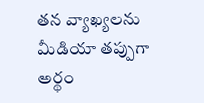తన వ్యాఖ్యలను మీడియా తప్పుగా అర్థం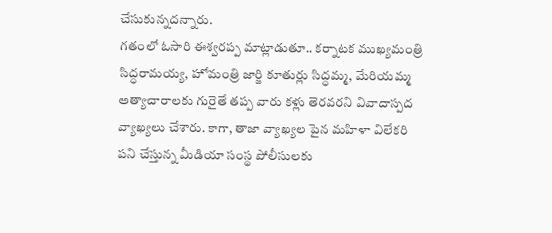చేసుకున్నదన్నారు.
గతంలో ఓసారి ఈశ్వరప్ప మాట్లాడుతూ.. కర్నాటక ముఖ్యమంత్రి సిద్ధరామయ్య, హోమంత్రి జార్జి కూతుర్లు సిద్ధమ్మ, మేరియమ్మ అత్యాచారాలకు గురైతే తప్ప వారు కళ్లు తెరవరని వివాదాస్పద వ్యాఖ్యలు చేశారు. కాగా, తాజా వ్యాఖ్యల పైన మహిళా విలేకరి పని చేస్తున్న మీడియా సంస్థ పోలీసులకు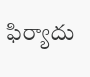ఫిర్యాదు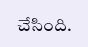చేసింది.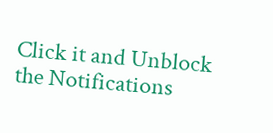Click it and Unblock the Notifications